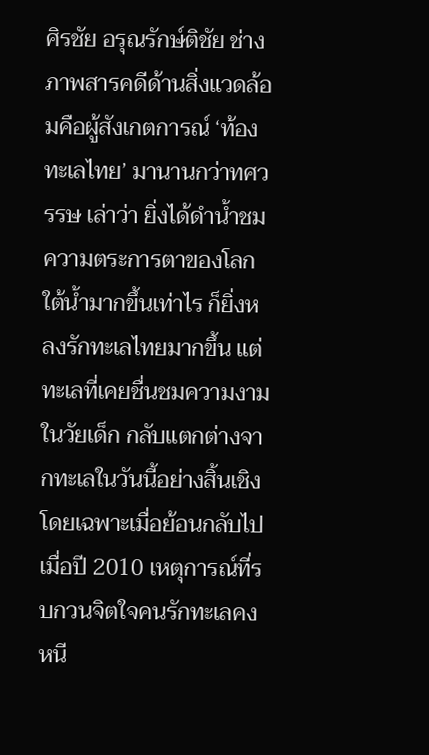ศิรชัย อรุณรักษ์ติชัย ช่างภาพสารคดีด้านสิ่งแวดล้อมคือผู้สังเกตการณ์ ‘ท้องทะเลไทย’ มานานกว่าทศวรรษ เล่าว่า ยิ่งได้ดำน้ำชมความตระการตาของโลกใต้น้ำมากขึ้นเท่าไร ก็ยิ่งหลงรักทะเลไทยมากขึ้น แต่ทะเลที่เคยชื่นชมความงามในวัยเด็ก กลับแตกต่างจากทะเลในวันนี้อย่างสิ้นเชิง โดยเฉพาะเมื่อย้อนกลับไปเมื่อปี 2010 เหตุการณ์ที่รบกวนจิตใจคนรักทะเลคงหนี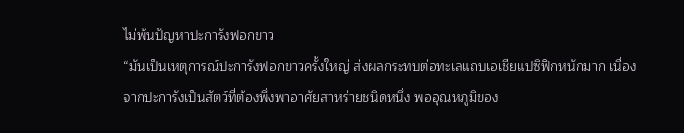ไม่พ้นปัญหาปะการังฟอกขาว
“มันเป็นเหตุการณ์ปะการังฟอกขาวครั้งใหญ่ ส่งผลกระทบต่อทะเลแถบเอเชียแปซิฟิกหนักมาก เนื่องจากปะการังเป็นสัตว์ที่ต้องพึ่งพาอาศัยสาหร่ายชนิดหนึ่ง พออุณหภูมิของ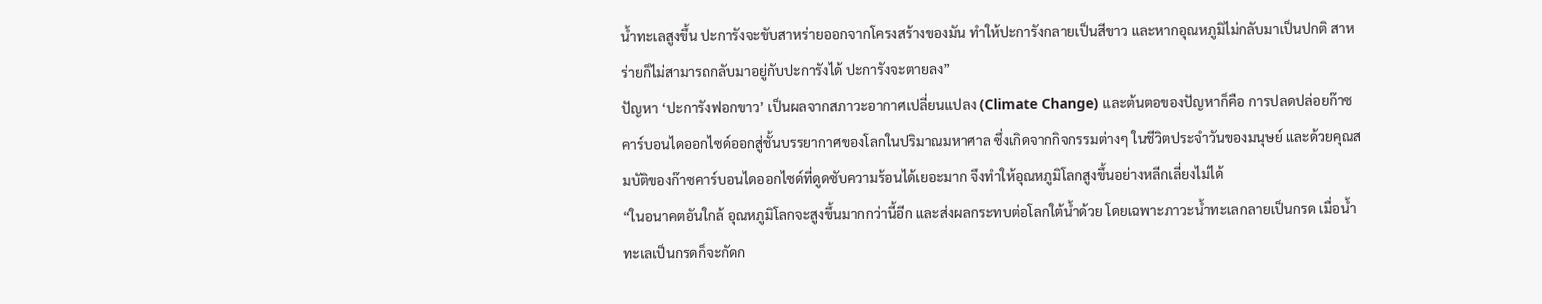น้ำทะเลสูงขึ้น ปะการังจะขับสาหร่ายออกจากโครงสร้างของมัน ทำให้ปะการังกลายเป็นสีขาว และหากอุณหภูมิไม่กลับมาเป็นปกติ สาหร่ายก็ไม่สามารถกลับมาอยู่กับปะการังได้ ปะการังจะตายลง”
ปัญหา ‘ปะการังฟอกขาว’ เป็นผลจากสภาวะอากาศเปลี่ยนแปลง (Climate Change) และต้นตอของปัญหาก็คือ การปลดปล่อยก๊าซคาร์บอนไดออกไซด์ออกสู่ชั้นบรรยากาศของโลกในปริมาณมหาศาล ซึ่งเกิดจากกิจกรรมต่างๆ ในชีวิตประจำวันของมนุษย์ และด้วยคุณสมบัติของก๊าซคาร์บอนไดออกไซด์ที่ดูดซับความร้อนได้เยอะมาก จึงทำให้อุณหภูมิโลกสูงขึ้นอย่างหลีกเลี่ยงไม่ได้
“ในอนาคตอันใกล้ อุณหภูมิโลกจะสูงขึ้นมากกว่านี้อีก และส่งผลกระทบต่อโลกใต้น้ำด้วย โดยเฉพาะภาวะน้ำทะเลกลายเป็นกรด เมื่อน้ำทะเลเป็นกรดก็จะกัดก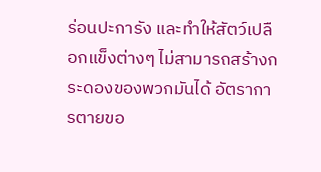ร่อนปะการัง และทำให้สัตว์เปลือกแข็งต่างๆ ไม่สามารถสร้างกระดองของพวกมันได้ อัตราการตายขอ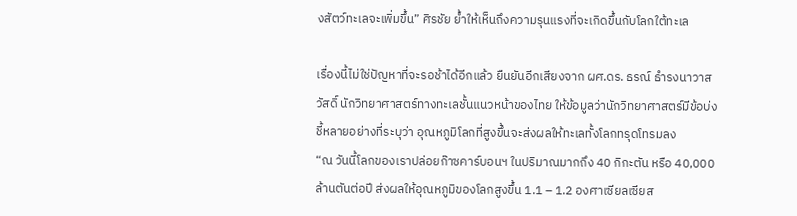งสัตว์ทะเลจะเพิ่มขึ้น” ศิรชัย ย้ำให้เห็นถึงความรุนแรงที่จะเกิดขึ้นกับโลกใต้ทะเล

เรื่องนี้ไม่ใช่ปัญหาที่จะรอช้าได้อีกแล้ว ยืนยันอีกเสียงจาก ผศ.ดร. ธรณ์ ธำรงนาวาสวัสดิ์ นักวิทยาศาสตร์ทางทะเลชั้นแนวหน้าของไทย ให้ข้อมูลว่านักวิทยาศาสตร์มีข้อบ่งชี้หลายอย่างที่ระบุว่า อุณหภูมิโลกที่สูงขึ้นจะส่งผลให้ทะเลทั้งโลกทรุดโทรมลง
“ณ วันนี้โลกของเราปล่อยก๊าซคาร์บอนฯ ในปริมาณมากถึง 40 กิกะตัน หรือ 40,000 ล้านตันต่อปี ส่งผลให้อุณหภูมิของโลกสูงขึ้น 1.1 – 1.2 องศาเซียลเซียส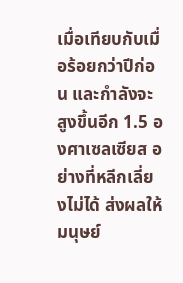เมื่อเทียบกับเมื่อร้อยกว่าปีก่อน และกำลังจะสูงขึ้นอีก 1.5 องศาเซลเซียส อย่างที่หลีกเลี่ยงไม่ได้ ส่งผลให้มนุษย์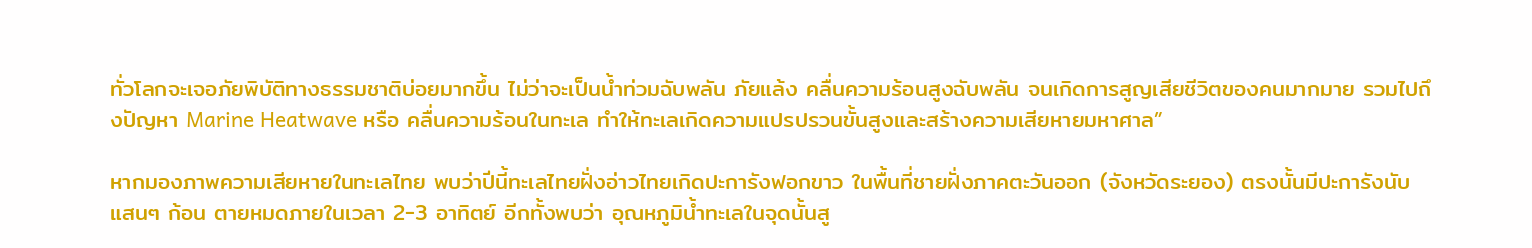ทั่วโลกจะเจอภัยพิบัติทางธรรมชาติบ่อยมากขึ้น ไม่ว่าจะเป็นน้ำท่วมฉับพลัน ภัยแล้ง คลื่นความร้อนสูงฉับพลัน จนเกิดการสูญเสียชีวิตของคนมากมาย รวมไปถึงปัญหา Marine Heatwave หรือ คลื่นความร้อนในทะเล ทำให้ทะเลเกิดความแปรปรวนขั้นสูงและสร้างความเสียหายมหาศาล”

หากมองภาพความเสียหายในทะเลไทย พบว่าปีนี้ทะเลไทยฝั่งอ่าวไทยเกิดปะการังฟอกขาว ในพื้นที่ชายฝั่งภาคตะวันออก (จังหวัดระยอง) ตรงนั้นมีปะการังนับแสนๆ ก้อน ตายหมดภายในเวลา 2-3 อาทิตย์ อีกทั้งพบว่า อุณหภูมิน้ำทะเลในจุดนั้นสู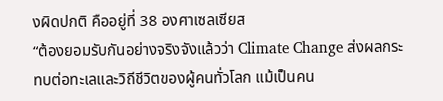งผิดปกติ คืออยู่ที่ 38 องศาเซลเซียส
“ต้องยอมรับกันอย่างจริงจังแล้วว่า Climate Change ส่งผลกระทบต่อทะเลและวิถีชีวิตของผู้คนทั่วโลก แม้เป็นคน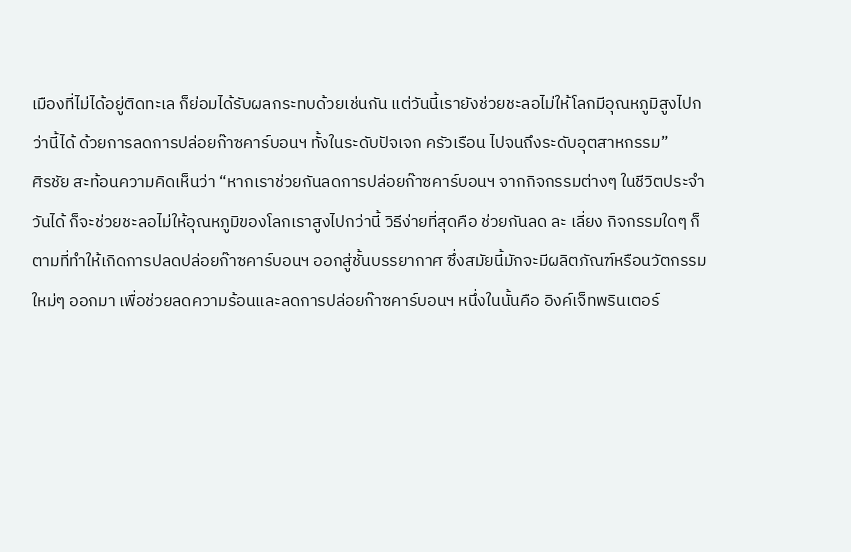เมืองที่ไม่ได้อยู่ติดทะเล ก็ย่อมได้รับผลกระทบด้วยเช่นกัน แต่วันนี้เรายังช่วยชะลอไม่ให้โลกมีอุณหภูมิสูงไปกว่านี้ได้ ด้วยการลดการปล่อยก๊าซคาร์บอนฯ ทั้งในระดับปัจเจก ครัวเรือน ไปจนถึงระดับอุตสาหกรรม”
ศิรชัย สะท้อนความคิดเห็นว่า “หากเราช่วยกันลดการปล่อยก๊าซคาร์บอนฯ จากกิจกรรมต่างๆ ในชีวิตประจำวันได้ ก็จะช่วยชะลอไม่ให้อุณหภูมิของโลกเราสูงไปกว่านี้ วิธีง่ายที่สุดคือ ช่วยกันลด ละ เลี่ยง กิจกรรมใดๆ ก็ตามที่ทำให้เกิดการปลดปล่อยก๊าซคาร์บอนฯ ออกสู่ชั้นบรรยากาศ ซึ่งสมัยนี้มักจะมีผลิตภัณฑ์หรือนวัตกรรมใหม่ๆ ออกมา เพื่อช่วยลดความร้อนและลดการปล่อยก๊าซคาร์บอนฯ หนึ่งในนั้นคือ อิงค์เจ็ทพรินเตอร์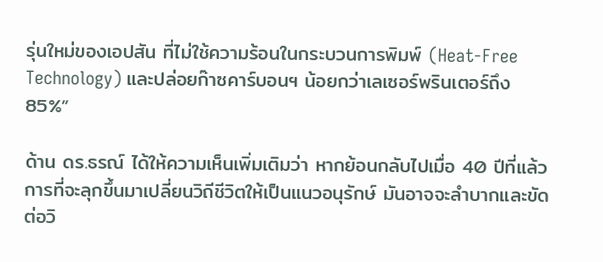รุ่นใหม่ของเอปสัน ที่ไม่ใช้ความร้อนในกระบวนการพิมพ์ (Heat-Free Technology) และปล่อยก๊าซคาร์บอนฯ น้อยกว่าเลเซอร์พรินเตอร์ถึง 85%”

ด้าน ดร.ธรณ์ ได้ให้ความเห็นเพิ่มเติมว่า หากย้อนกลับไปเมื่อ 40 ปีที่แล้ว การที่จะลุกขึ้นมาเปลี่ยนวิถีชีวิตให้เป็นแนวอนุรักษ์ มันอาจจะลำบากและขัดต่อวิ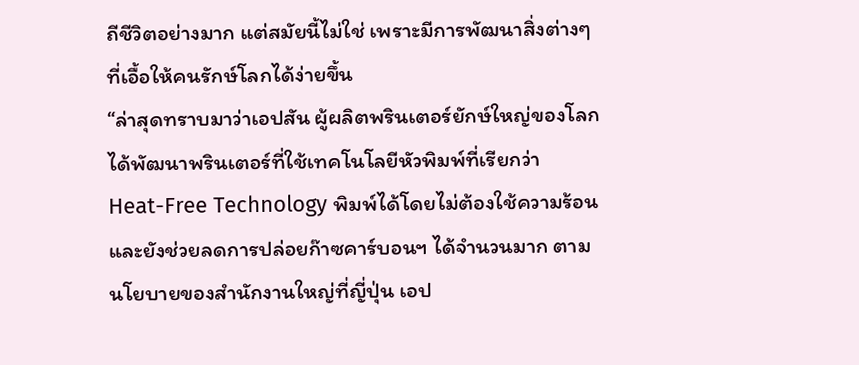ถีชีวิตอย่างมาก แต่สมัยนี้ไม่ใช่ เพราะมีการพัฒนาสิ่งต่างๆ ที่เอื้อให้คนรักษ์โลกได้ง่ายขึ้น
“ล่าสุดทราบมาว่าเอปสัน ผู้ผลิตพรินเตอร์ยักษ์ใหญ่ของโลก ได้พัฒนาพรินเตอร์ที่ใช้เทคโนโลยีหัวพิมพ์ที่เรียกว่า Heat-Free Technology พิมพ์ได้โดยไม่ต้องใช้ความร้อน และยังช่วยลดการปล่อยก๊าซคาร์บอนฯ ได้จำนวนมาก ตามนโยบายของสำนักงานใหญ่ที่ญี่ปุ่น เอป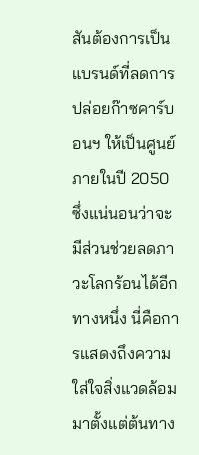สันต้องการเป็นแบรนด์ที่ลดการปล่อยก๊าซคาร์บอนฯ ให้เป็นศูนย์ ภายในปี 2050 ซึ่งแน่นอนว่าจะมีส่วนช่วยลดภาวะโลกร้อนได้อีกทางหนึ่ง นี่คือการแสดงถึงความใส่ใจสิ่งแวดล้อมมาตั้งแต่ต้นทาง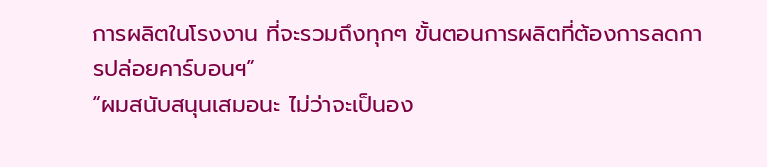การผลิตในโรงงาน ที่จะรวมถึงทุกๆ ขั้นตอนการผลิตที่ต้องการลดการปล่อยคาร์บอนฯ”
“ผมสนับสนุนเสมอนะ ไม่ว่าจะเป็นอง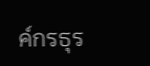ค์กรธุร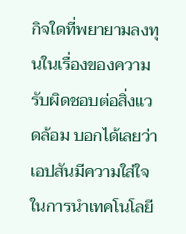กิจใดที่พยายามลงทุนในเรื่องของความรับผิดชอบต่อสิ่งแวดล้อม บอกได้เลยว่าเอปสันมีความใส่ใจในการนำเทคโนโลยี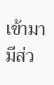เข้ามามีส่ว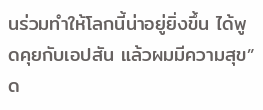นร่วมทำให้โลกนี้น่าอยู่ยิ่งขึ้น ได้พูดคุยกับเอปสัน แล้วผมมีความสุข” ด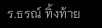ร.ธรณ์ ทิ้งท้าย